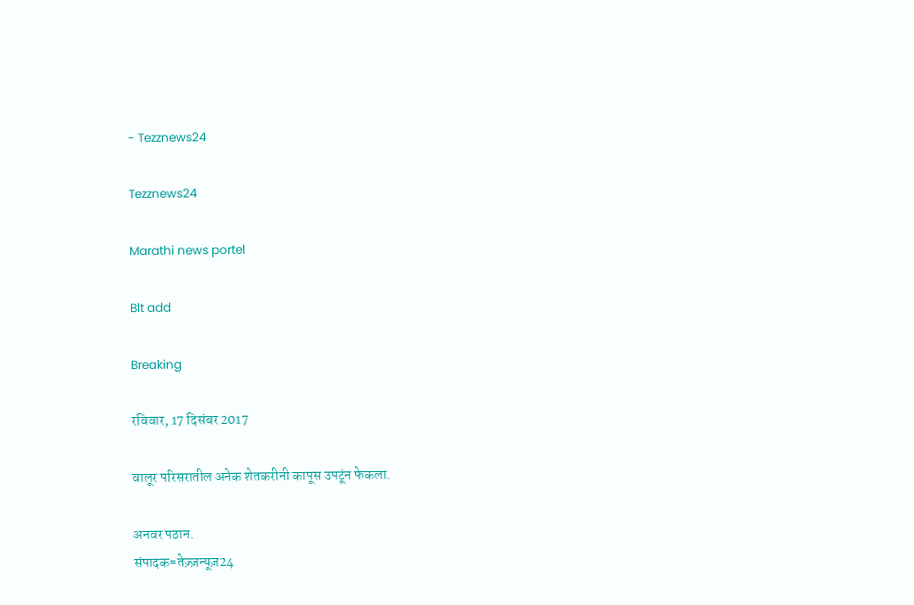- Tezznews24

Tezznews24

Marathi news portel

Blt add

Breaking

रविवार, 17 दिसंबर 2017

वालूर परिसरातील अनेक शेतकरीनी कापूस उपटूंन फेकला.

अनवर पठान.
संपादक=तेज़्ज़न्यूज़24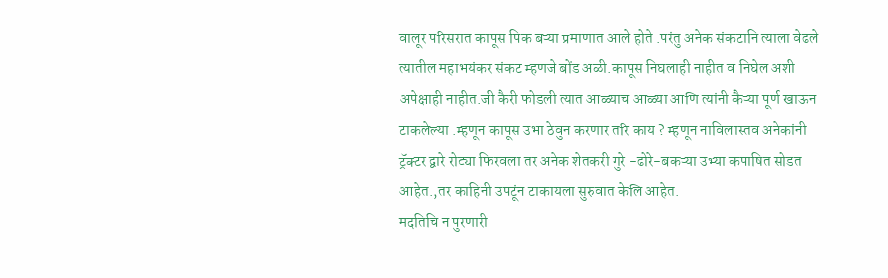वालूर परिसरात कापूस पिक बऱ्या प्रमाणात आले होते .परंतु अनेक संकटानि त्याला वेढले त्यातील महाभयंकर संकट म्हणजे बोंड अळी.कापूस निघलाही नाहीत व निघेल अशी अपेक्षाही नाहीत.जी कैरी फोडली त्यात आळ्याच आळ्या आणि त्यांनी कैऱ्या पूर्ण खाऊन टाकलेल्या .म्हणून कापूस उभा ठेवुन करणार तरि काय ? म्हणून नाविलास्तव अनेकांनी ट्रॅक्टर द्वारे रोट्या फिरवला तर अनेक शेतकरी गुरे -ढोरे-बकऱ्या उभ्या कपाषित सोडत आहेत.,तर काहिनी उपटूंन टाकायला सुरुवात केलि आहेत.
मदतिचि न पुरणारी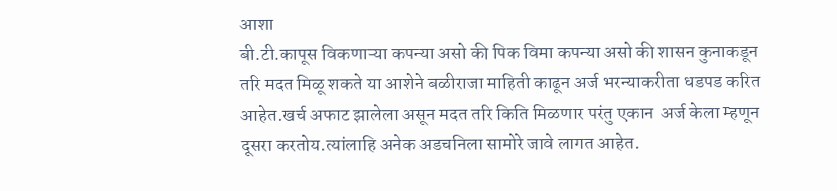आशा
बी.टी.कापूस विकणाऱ्या कपन्या असो की पिक विमा कपन्या असो की शासन कुनाकडून तरि मदत मिळू शकते या आशेने बळीराजा माहिती काढून अर्ज भरन्याकरीता धडपड करित आहेत.खर्च अफाट झालेला असून मदत तरि किति मिळणार परंतु एकान  अर्ज केला म्हणून दूसरा करतोय.त्यांलाहि अनेक अडचनिला सामोरे जावे लागत आहेत.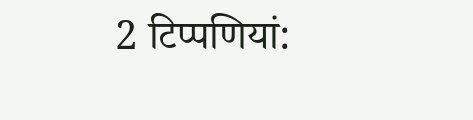2 टिप्‍पणियां: